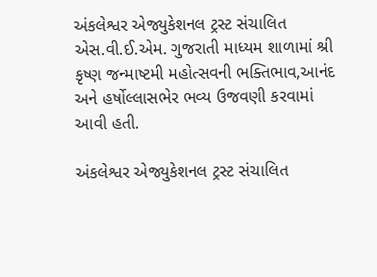અંકલેશ્વર એજ્યુકેશનલ ટ્રસ્ટ સંચાલિત  એસ.વી.ઈ.એમ. ગુજરાતી માધ્યમ શાળામાં શ્રી કૃષ્ણ જન્માષ્ટમી મહોત્સવની ભક્તિભાવ,આનંદ અને હર્ષોલ્લાસભેર ભવ્ય ઉજવણી કરવામાં આવી હતી.

અંકલેશ્વર એજ્યુકેશનલ ટ્રસ્ટ સંચાલિત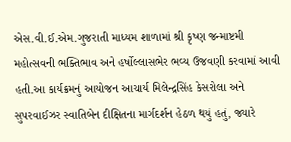એસ.વી.ઈ.એમ.ગુજરાતી માધ્યમ શાળામાં શ્રી કૃષ્ણ જન્માષ્ટમી મહોત્સવની ભક્તિભાવ અને હર્ષોલ્લાસભેર ભવ્ય ઉજવણી કરવામાં આવી હતી.આ કાર્યક્રમનું આયોજન આચાર્ય મિલેન્દ્રસિંહ કેસરોલા અને સુપરવાઈઝર સ્વાતિબેન દીક્ષિતના માર્ગદર્શન હેઠળ થયું હતું, જ્યારે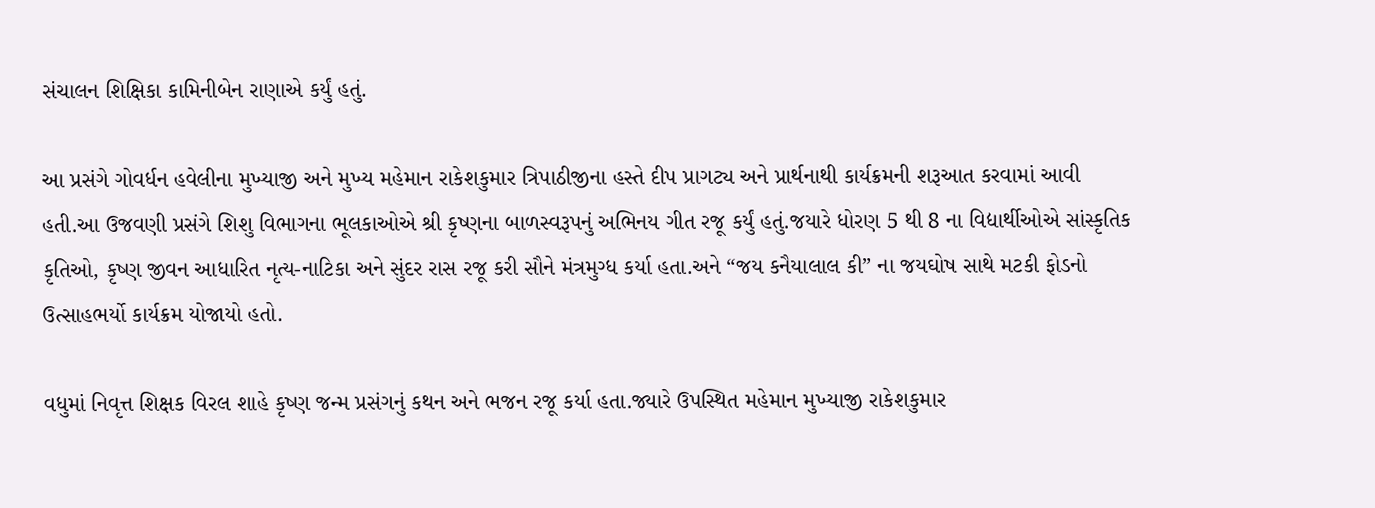સંચાલન શિક્ષિકા કામિનીબેન રાણાએ કર્યું હતું.

આ પ્રસંગે ગોવર્ધન હવેલીના મુખ્યાજી અને મુખ્ય મહેમાન રાકેશકુમાર ત્રિપાઠીજીના હસ્તે દીપ પ્રાગટ્ય અને પ્રાર્થનાથી કાર્યક્રમની શરૂઆત કરવામાં આવી હતી.આ ઉજવણી પ્રસંગે શિશુ વિભાગના ભૂલકાઓએ શ્રી કૃષ્ણના બાળસ્વરૂપનું અભિનય ગીત રજૂ કર્યું હતું.જયારે ધોરણ 5 થી 8 ના વિદ્યાર્થીઓએ સાંસ્કૃતિક કૃતિઓ, કૃષ્ણ જીવન આધારિત નૃત્ય-નાટિકા અને સુંદર રાસ રજૂ કરી સૌને મંત્રમુગ્ધ કર્યા હતા.અને “જય કનૈયાલાલ કી” ના જયઘોષ સાથે મટકી ફોડનો ઉત્સાહભર્યો કાર્યક્રમ યોજાયો હતો.

વધુમાં નિવૃત્ત શિક્ષક વિરલ શાહે કૃષ્ણ જન્મ પ્રસંગનું કથન અને ભજન રજૂ કર્યા હતા.જ્યારે ઉપસ્થિત મહેમાન મુખ્યાજી રાકેશકુમાર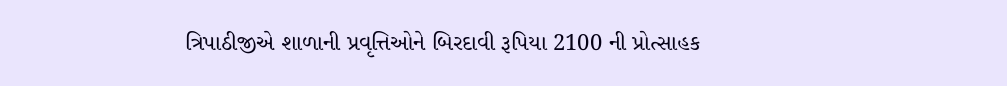ત્રિપાઠીજીએ શાળાની પ્રવૃત્તિઓને બિરદાવી રૂપિયા 2100 ની પ્રોત્સાહક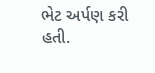ભેટ અર્પણ કરી હતી.